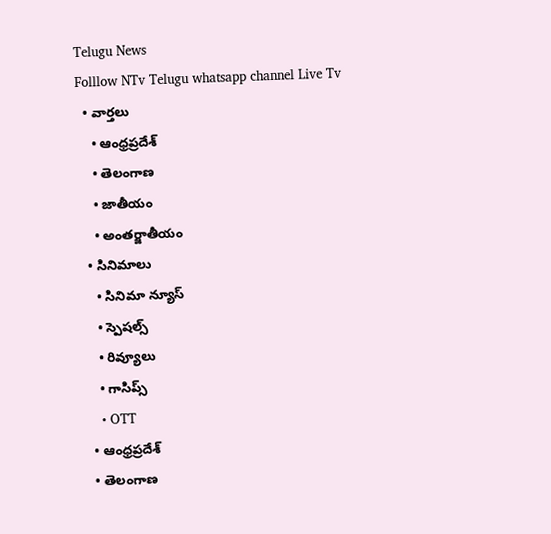Telugu News
Folllow NTv Telugu whatsapp channel Live Tv
  • వార్తలు
    • ఆంధ్రప్రదేశ్
    • తెలంగాణ
    • జాతీయం
    • అంతర్జాతీయం
  • సినిమాలు
    • సినిమా న్యూస్
    • స్పెషల్స్
    • రివ్యూలు
    • గాసిప్స్
    • OTT
  • ఆంధ్రప్రదేశ్
  • తెలంగాణ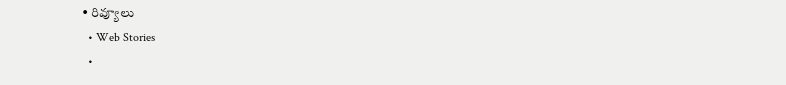• రివ్యూలు
  • Web Stories
  •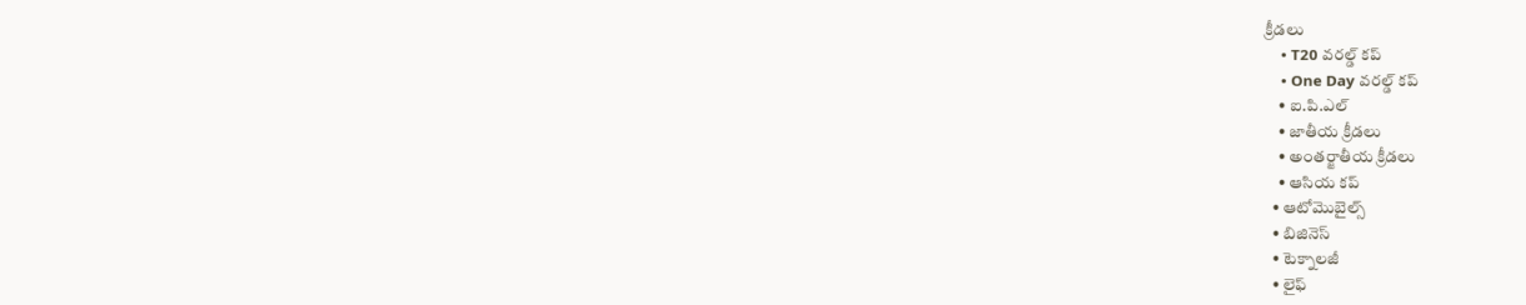క్రీడలు
    • T20 వరల్డ్ కప్
    • One Day వరల్డ్ కప్
    • ఐ.పి.ఎల్
    • జాతీయ క్రీడలు
    • అంతర్జాతీయ క్రీడలు
    • ఆసియ కప్
  • ఆటోమొబైల్స్
  • బిజినెస్‌
  • టెక్నాలజీ
  • లైఫ్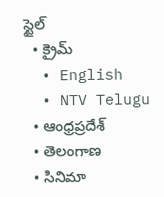స్టైల్
  • క్రైమ్
  • English
  • NTV Telugu
  • ఆంధ్రప్రదేశ్
  • తెలంగాణ
  • సినిమా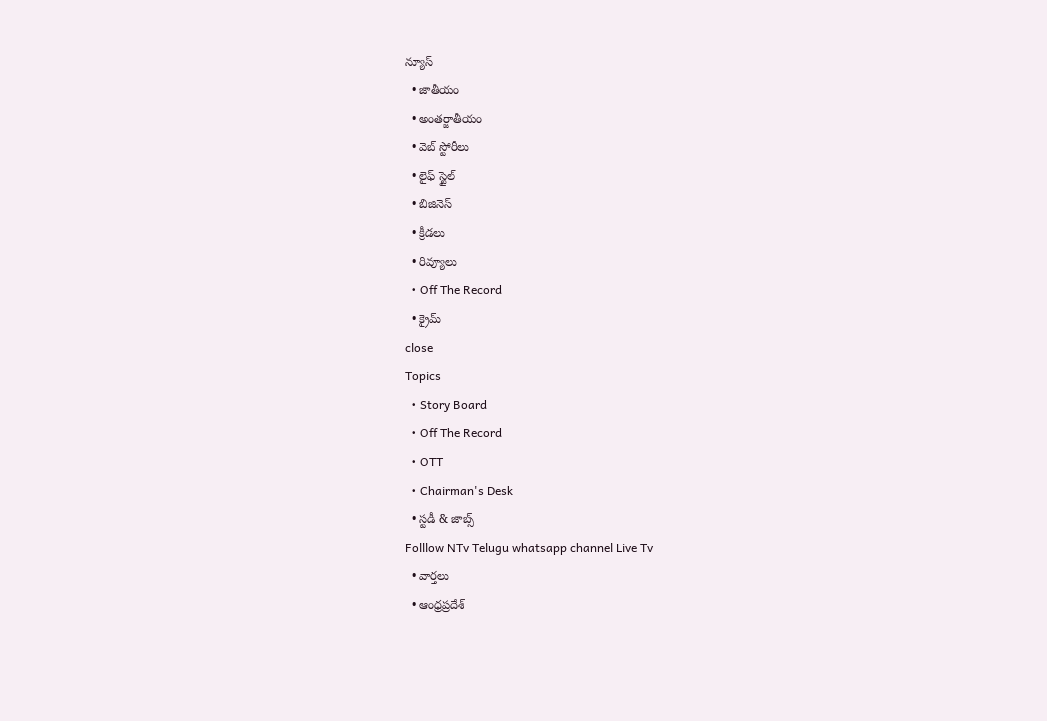న్యూస్
  • జాతీయం
  • అంతర్జాతీయం
  • వెబ్ స్టోరీలు
  • లైఫ్ స్టైల్
  • బిజినెస్‌
  • క్రీడలు
  • రివ్యూలు
  • Off The Record
  • క్రైమ్
close
Topics
  • Story Board
  • Off The Record
  • OTT
  • Chairman's Desk
  • స్టడీ & జాబ్స్
Folllow NTv Telugu whatsapp channel Live Tv
  • వార్తలు
  • ఆంధ్రప్రదేశ్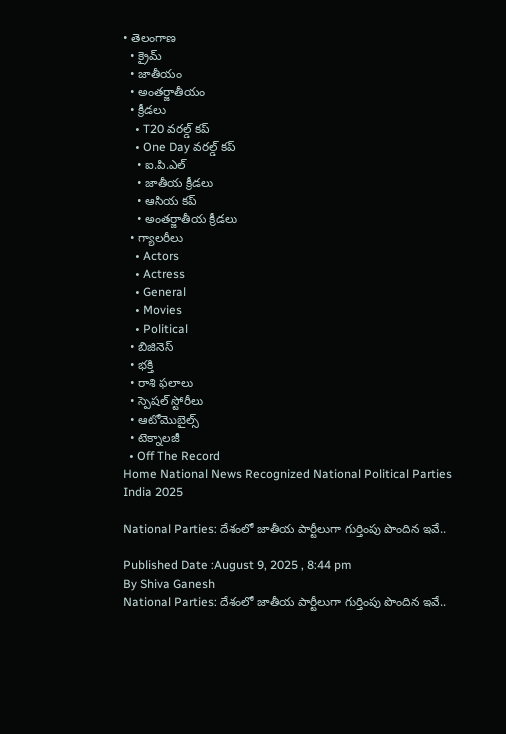• తెలంగాణ
  • క్రైమ్
  • జాతీయం
  • అంతర్జాతీయం
  • క్రీడలు
    • T20 వరల్డ్ కప్
    • One Day వరల్డ్ కప్
    • ఐ.పి.ఎల్
    • జాతీయ క్రీడలు
    • ఆసియ కప్
    • అంతర్జాతీయ క్రీడలు
  • గ్యాలరీలు
    • Actors
    • Actress
    • General
    • Movies
    • Political
  • బిజినెస్‌
  • భక్తి
  • రాశి ఫలాలు
  • స్పెషల్‌ స్టోరీలు
  • ఆటోమొబైల్స్
  • టెక్నాలజీ
  • Off The Record
Home National News Recognized National Political Parties India 2025

National Parties: దేశంలో జాతీయ పార్టీలుగా గుర్తింపు పొందిన ఇవే..

Published Date :August 9, 2025 , 8:44 pm
By Shiva Ganesh
National Parties: దేశంలో జాతీయ పార్టీలుగా గుర్తింపు పొందిన ఇవే..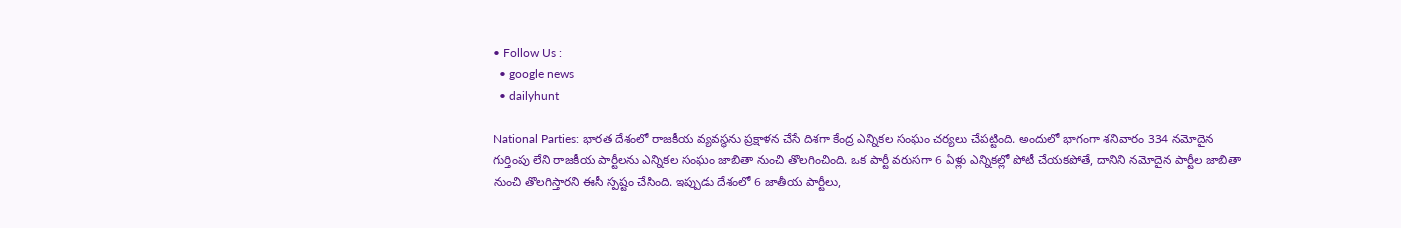• Follow Us :
  • google news
  • dailyhunt

National Parties: భారత దేశంలో రాజకీయ వ్యవస్థను ప్రక్షాళన చేసే దిశగా కేంద్ర ఎన్నికల సంఘం చర్యలు చేపట్టింది. అందులో భాగంగా శనివారం 334 నమోదైన గుర్తింపు లేని రాజకీయ పార్టీలను ఎన్నికల సంఘం జాబితా నుంచి తొలగించింది. ఒక పార్టీ వరుసగా 6 ఏళ్లు ఎన్నికల్లో పోటీ చేయకపోతే, దానిని నమోదైన పార్టీల జాబితా నుంచి తొలగిస్తారని ఈసీ స్పష్టం చేసింది. ఇప్పుడు దేశంలో 6 జాతీయ పార్టీలు,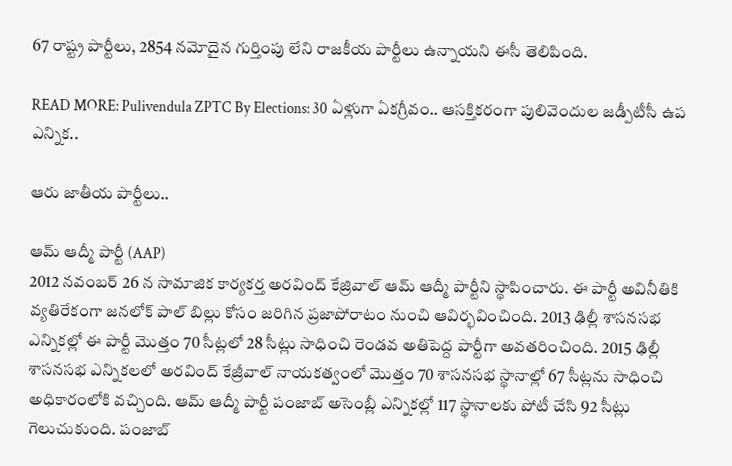67 రాష్ట్ర పార్టీలు, 2854 నమోదైన గుర్తింపు లేని రాజకీయ పార్టీలు ఉన్నాయని ఈసీ తెలిపింది.

READ MORE: Pulivendula ZPTC By Elections: 30 ఏళ్లుగా ఏకగ్రీవం.. ఆసక్తికరంగా పులివెందుల జడ్పీటీసీ ఉప ఎన్నిక..

ఆరు జాతీయ పార్టీలు..

ఆమ్ ఆద్మీ పార్టీ (AAP)
2012 నవంబర్ 26 న సామాజిక కార్యకర్త అరవింద్ కేజ్రివాల్ ఆమ్ ఆద్మీ పార్టీని స్థాపించారు. ఈ పార్టీ అవినీతికి వ్యతిరేకంగా జనలోక్ పాల్ బిల్లు కోసం జరిగిన ప్రజాపోరాటం నుంచి ఆవిర్భవించింది. 2013 ఢిల్లీ శాసనసభ ఎన్నికల్లో ఈ పార్టీ మొత్తం 70 సీట్లలో 28 సీట్లు సాధించి రెండవ అతిపెద్ద పార్టీగా అవతరించింది. 2015 ఢిల్లీ శాసనసభ ఎన్నికలలో అరవింద్‌ కేజ్రీవాల్‌ నాయకత్వంలో మొత్తం 70 శాసనసభ స్థానాల్లో 67 సీట్లను సాధించి అధికారంలోకి వచ్చింది. ఆమ్ ఆద్మీ పార్టీ పంజాబ్‌ అసెంబ్లీ ఎన్నికల్లో 117 స్థానాలకు పోటీ చేసి 92 సీట్లు గెలుచుకుంది. పంజాబ్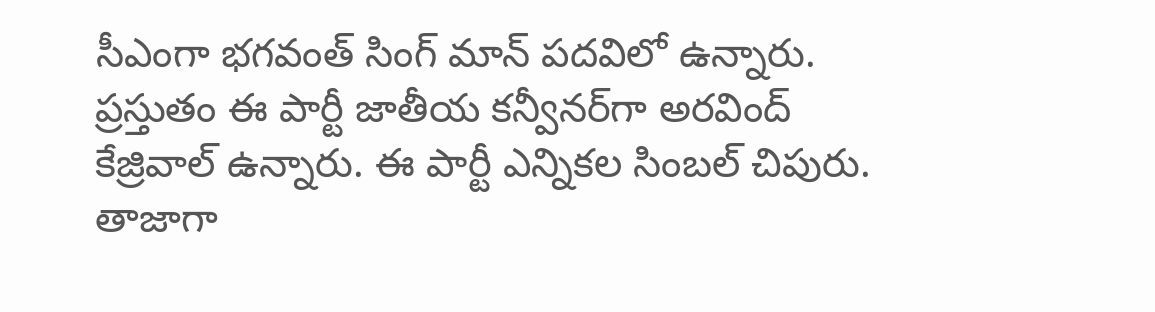సీఎంగా భగవంత్ సింగ్ మాన్ పదవిలో ఉన్నారు. ప్రస్తుతం ఈ పార్టీ జాతీయ కన్వీనర్‌గా అరవింద్ కేజ్రివాల్ ఉన్నారు. ఈ పార్టీ ఎన్నికల సింబల్ చిపురు. తాజాగా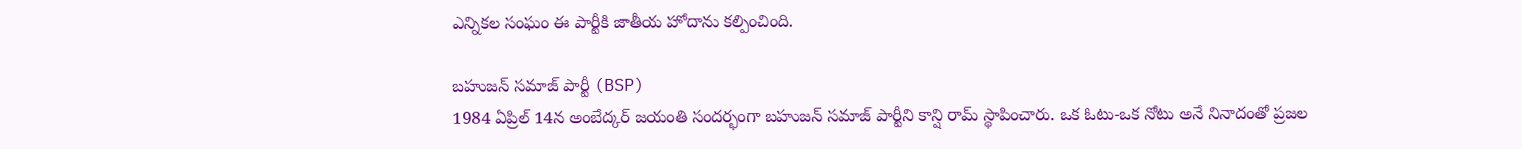ఎన్నికల సంఘం ఈ పార్టీకి జాతీయ హోదాను కల్పించింది.

బహుజన్ సమాజ్ పార్టీ (BSP)
1984 ఏప్రిల్ 14న అంబేద్కర్ జయంతి సందర్భంగా బహుజన్ సమాజ్ పార్టీని కాన్షి రామ్ స్థాపించారు. ఒక ఓటు-ఒక నోటు అనే నినాదంతో ప్రజల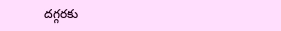దగ్గరకు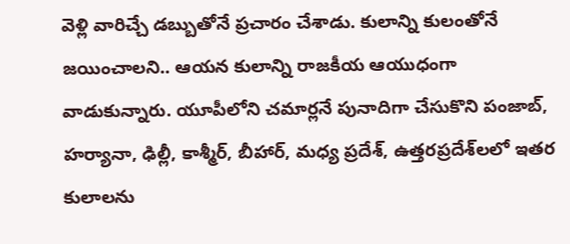వెళ్లి వారిచ్చే డబ్బుతోనే ప్రచారం చేశాడు. కులాన్ని కులంతోనే జయించాలని.. ఆయన కులాన్ని రాజకీయ ఆయుధంగా వాడుకున్నారు. యూపీలోని చమార్లనే పునాదిగా చేసుకొని పంజాబ్, హర్యానా, ఢిల్లీ, కాశ్మీర్, బీహార్, మధ్య ప్రదేశ్, ఉత్తరప్రదేశ్‌లలో ఇతర కులాలను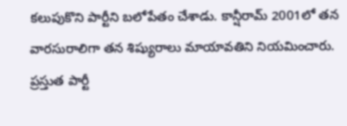కలుపుకొని పార్టీని బలోపేతం చేశాడు. కాన్షీరామ్ 2001లో తన వారసురాలిగా తన శిష్యురాలు మాయావతిని నియమించారు. ప్రస్తుత పార్టీ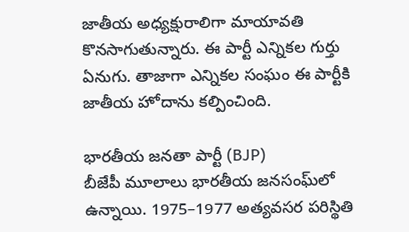జాతీయ అధ్యక్షురాలిగా మాయావతి కొనసాగుతున్నారు. ఈ పార్టీ ఎన్నికల గుర్తు ఏనుగు. తాజాగా ఎన్నికల సంఘం ఈ పార్టీకి జాతీయ హోదాను కల్పించింది.

భారతీయ జనతా పార్టీ (BJP)
బీజేపీ మూలాలు భారతీయ జనసంఘ్‌లో ఉన్నాయి. 1975–1977 అత్యవసర పరిస్థితి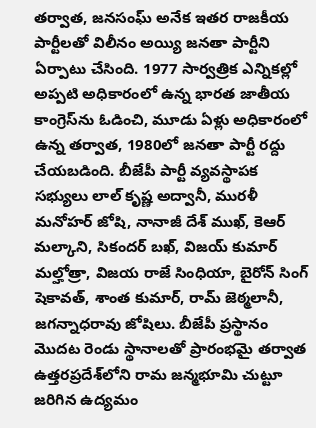తర్వాత, జనసంఘ్ అనేక ఇతర రాజకీయ పార్టీలతో విలీనం అయ్యి జనతా పార్టీని ఏర్పాటు చేసింది. 1977 సార్వత్రిక ఎన్నికల్లో అప్పటి అధికారంలో ఉన్న భారత జాతీయ కాంగ్రెస్‌ను ఓడించి, మూడు ఏళ్లు అధికారంలో ఉన్న తర్వాత, 1980లో జనతా పార్టీ రద్దు చేయబడింది. బీజేపీ పార్టీ వ్యవస్థాపక సభ్యులు లాల్ కృష్ణ అద్వానీ, మురళీ మనోహర్ జోషి, నానాజీ దేశ్ ముఖ్, కెఆర్ మల్కాని, సికందర్ బఖ్, విజయ్ కుమార్ మల్హోత్రా, విజయ రాజే సింధియా, బైరోన్ సింగ్ షెకావత్, శాంత కుమార్, రామ్ జెఠ్మలానీ, జగన్నాధరావు జోషిలు. బీజేపీ ప్రస్థానం మొదట రెండు స్థానాలతో ప్రారంభమై తర్వాత ఉత్తరప్రదేశ్‌లోని రామ జన్మభూమి చుట్టూ జరిగిన ఉద్యమం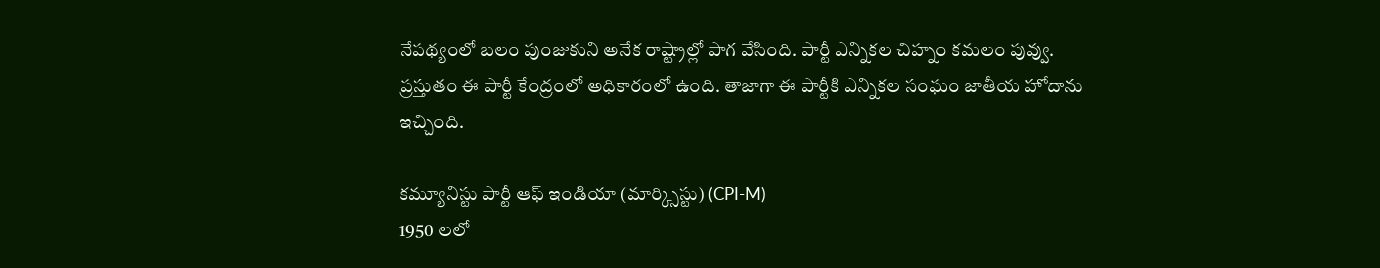నేపథ్యంలో బలం పుంజుకుని అనేక రాష్ట్రాల్లో పాగ వేసింది. పార్టీ ఎన్నికల చిహ్నం కమలం పువ్వు. ప్రస్తుతం ఈ పార్టీ కేంద్రంలో అధికారంలో ఉంది. తాజాగా ఈ పార్టీకి ఎన్నికల సంఘం జాతీయ హోదాను ఇచ్చింది.

కమ్యూనిస్టు పార్టీ ఆఫ్ ఇండియా (మార్క్సిస్టు) (CPI-M)
1950 లలో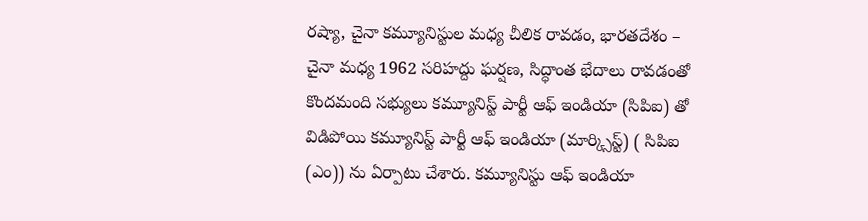రష్యా, చైనా కమ్యూనిస్టుల మధ్య చీలిక రావడం, భారతదేశం – చైనా మధ్య 1962 సరిహద్దు ఘర్షణ, సిద్ధాంత భేదాలు రావడంతో కొందమంది సభ్యులు కమ్యూనిస్ట్ పార్టీ ఆఫ్ ఇండియా (సిపిఐ) తో విడిపోయి కమ్యూనిస్ట్ పార్టీ ఆఫ్ ఇండియా (మార్క్సిస్ట్) ( సిపిఐ (ఎం)) ను ఏర్పాటు చేశారు. కమ్యూనిస్టు ఆఫ్ ఇండియా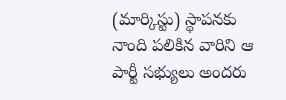(మార్కిస్టు) స్థాపనకు నాంది పలికిన వారిని ఆ పార్టీ సభ్యులు అందరు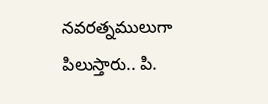నవరత్నములుగా పిలుస్తారు.. పి.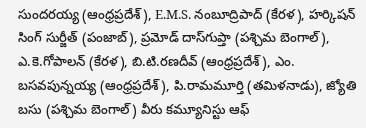సుందరయ్య (ఆంధ్రప్రదేశ్), E.M.S. నంబూద్రిపాద్ (కేరళ), హర్కిషన్ సింగ్ సుర్జీత్ (పంజాబ్), ప్రమోడ్ దాస్‌గుప్తా (పశ్చిమ బెంగాల్), ఎ.కె.గోపాలన్ (కేరళ), బి.టి.రణదీవ్ (ఆంధ్రప్రదేశ్), ఎం. బసవపున్నయ్య (ఆంధ్రప్రదేశ్), పి.రామమూర్తి (తమిళనాడు), జ్యోతి బసు (పశ్చిమ బెంగాల్) వీరు కమ్యూనిస్టు ఆఫ్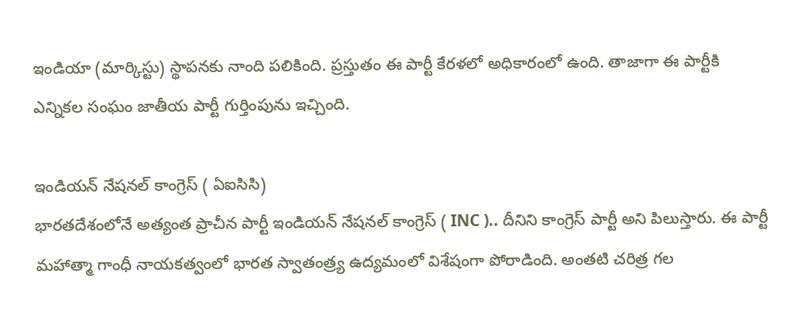ఇండియా (మార్కిస్టు) స్థాపనకు నాంది పలికింది. ప్రస్తుతం ఈ పార్టీ కేరళలో అధికారంలో ఉంది. తాజాగా ఈ పార్టీకి ఎన్నికల సంఘం జాతీయ పార్టీ గుర్తింపును ఇచ్చింది.

ఇండియన్ నేషనల్ కాంగ్రెస్ ( ఏఐసిసి)
భారతదేశంలోనే అత్యంత ప్రాచీన పార్టీ ఇండియన్ నేషనల్ కాంగ్రెస్ ( INC ).. దీనిని కాంగ్రెస్ పార్టీ అని పిలుస్తారు. ఈ పార్టీ మహాత్మా గాంధీ నాయకత్వంలో భారత స్వాతంత్ర్య ఉద్యమంలో విశేషంగా పోరాడింది. అంతటి చరిత్ర గల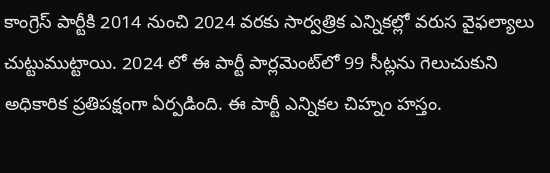కాంగ్రెస్ పార్టీకి 2014 నుంచి 2024 వరకు సార్వత్రిక ఎన్నికల్లో వరుస వైఫల్యాలు చుట్టుముట్టాయి. 2024 లో ఈ పార్టీ పార్లమెంట్‌లో 99 సీట్లను గెలుచుకుని అధికారిక ప్రతిపక్షంగా ఏర్పడింది. ఈ పార్టీ ఎన్నికల చిహ్నం హస్తం.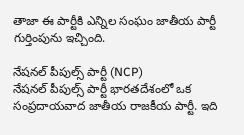తాజా ఈ పార్టీకి ఎన్నిల సంఘం జాతీయ పార్టీ గుర్తింపును ఇచ్చింది.

నేషనల్ పీపుల్స్ పార్టీ (NCP)
నేషనల్ పీపుల్స్ పార్టీ భారతదేశంలో ఒక సంప్రదాయవాద జాతీయ రాజకీయ పార్టీ. ఇది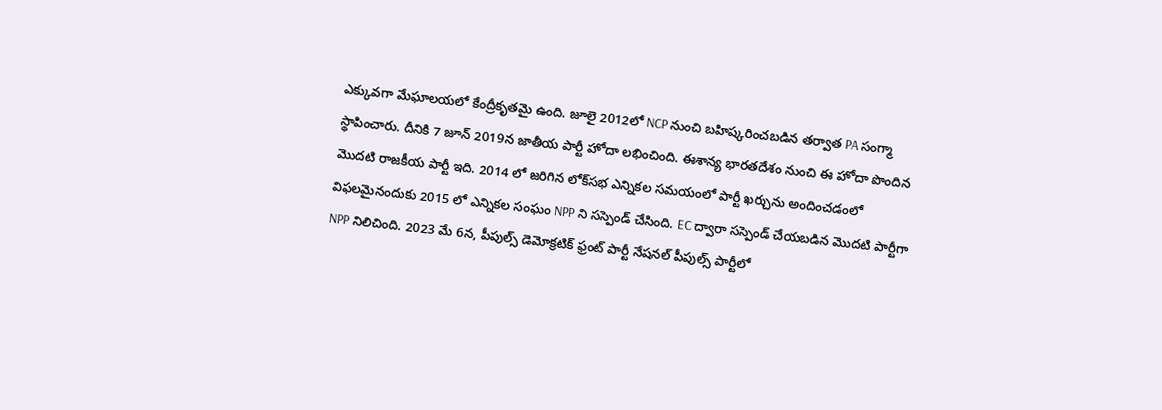ఎక్కువగా మేఘాలయలో కేంద్రీకృతమై ఉంది. జూలై 2012లో NCP నుంచి బహిష్కరించబడిన తర్వాత PA సంగ్మా స్థాపించారు. దీనికి 7 జూన్ 2019న జాతీయ పార్టీ హోదా లభించింది. ఈశాన్య భారతదేశం నుంచి ఈ హోదా పొందిన మొదటి రాజకీయ పార్టీ ఇది. 2014 లో జరిగిన లోక్‌సభ ఎన్నికల సమయంలో పార్టీ ఖర్చును అందించడంలో విఫలమైనందుకు 2015 లో ఎన్నికల సంఘం NPP ని సస్పెండ్ చేసింది. EC ద్వారా సస్పెండ్ చేయబడిన మొదటి పార్టీగా NPP నిలిచింది. 2023 మే 6న, పీపుల్స్ డెమోక్రటిక్ ఫ్రంట్ పార్టీ నేషనల్ పీపుల్స్ పార్టీలో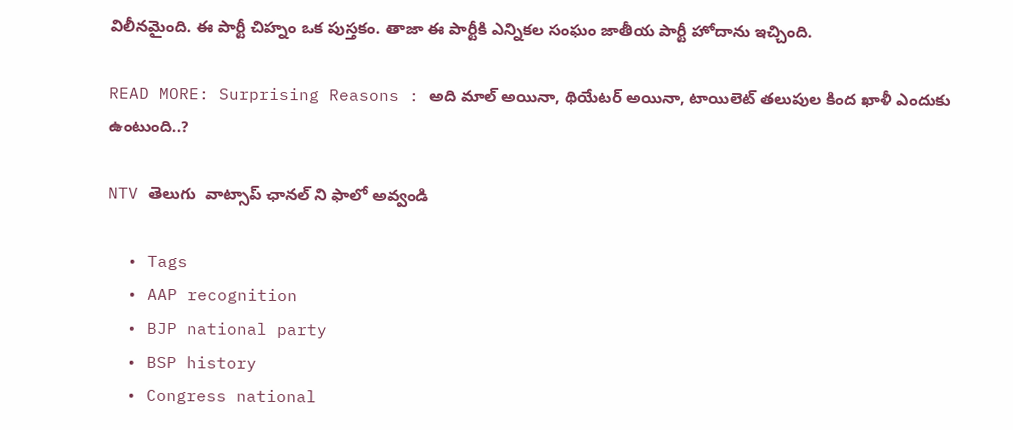విలీనమైంది. ఈ పార్టీ చిహ్నం ఒక పుస్తకం. తాజా ఈ పార్టీకి ఎన్నికల సంఘం జాతీయ పార్టీ హోదాను ఇచ్చింది.

READ MORE: Surprising Reasons : అది మాల్ అయినా, థియేటర్ అయినా, టాయిలెట్ తలుపుల కింద ఖాళీ ఎందుకు ఉంటుంది..?

NTV తెలుగు  వాట్సాప్ ఛానల్ ని ఫాలో అవ్వండి

  • Tags
  • AAP recognition
  • BJP national party
  • BSP history
  • Congress national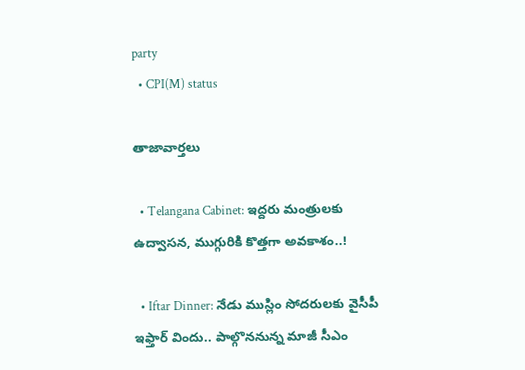party
  • CPI(M) status

తాజావార్తలు

  • Telangana Cabinet: ఇద్దరు మంత్రులకు ఉద్వాసన, ముగ్గురికి కొత్తగా అవకాశం..!

  • Iftar Dinner: నేడు ముస్లిం సోదరులకు వైసీపీ ఇఫ్తార్ విందు.. పాల్గొననున్న మాజీ సీఎం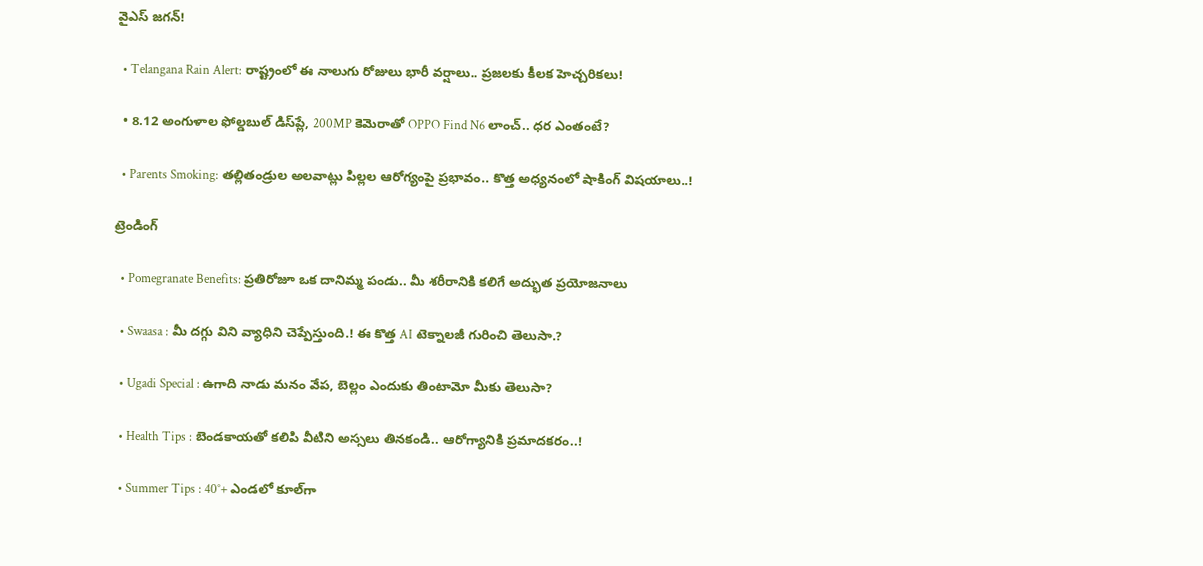వైఎస్ జగన్!

  • Telangana Rain Alert: రాష్ట్రంలో ఈ నాలుగు రోజులు భారీ వర్షాలు.. ప్రజలకు కీలక హెచ్చరికలు!

  • 8.12 అంగుళాల ఫోల్డబుల్ డిస్‌ప్లే, 200MP కెమెరాతో OPPO Find N6 లాంచ్.. ధర ఎంతంటే?

  • Parents Smoking: తల్లితండ్రుల అలవాట్లు పిల్లల ఆరోగ్యంపై ప్రభావం.. కొత్త అధ్యనంలో షాకింగ్ విషయాలు..!

ట్రెండింగ్‌

  • Pomegranate Benefits: ప్రతిరోజూ ఒక దానిమ్మ పండు.. మీ శరీరానికి కలిగే అద్భుత ప్రయోజనాలు

  • Swaasa : మీ దగ్గు విని వ్యాధిని చెప్పేస్తుంది.! ఈ కొత్త AI టెక్నాలజీ గురించి తెలుసా.?

  • Ugadi Special : ఉగాది నాడు మనం వేప, బెల్లం ఎందుకు తింటామో మీకు తెలుసా?

  • Health Tips : బెండకాయతో కలిపి వీటిని అస్సలు తినకండి.. ఆరోగ్యానికి ప్రమాదకరం..!

  • Summer Tips : 40°+ ఎండలో కూల్‌గా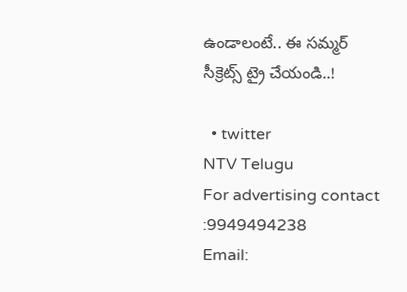ఉండాలంటే.. ఈ సమ్మర్ సీక్రెట్స్ ట్రై చేయండి..!

  • twitter
NTV Telugu
For advertising contact :9949494238
Email: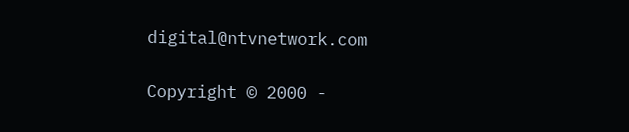digital@ntvnetwork.com

Copyright © 2000 -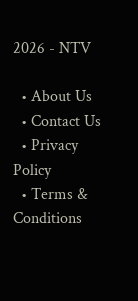2026 - NTV

  • About Us
  • Contact Us
  • Privacy Policy
  • Terms & Conditions